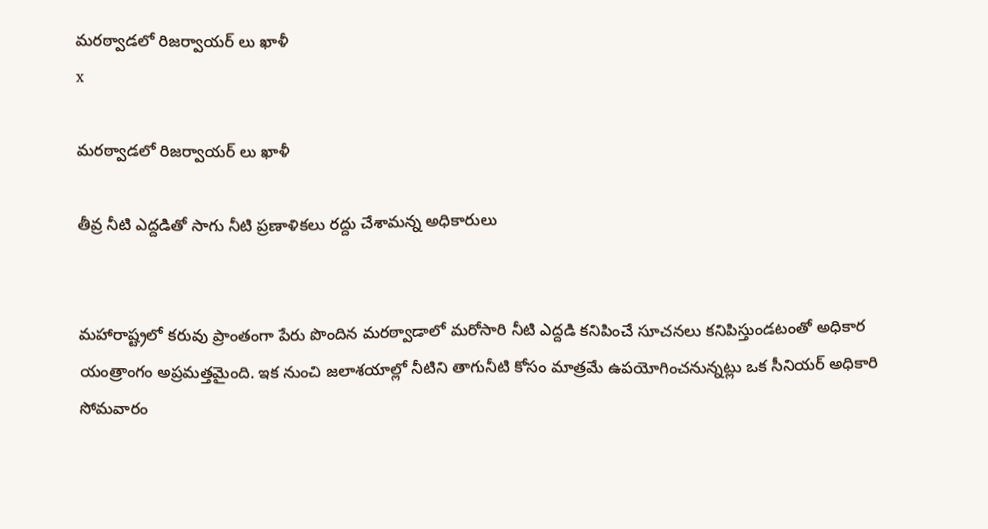మరఠ్వాడలో రిజర్వాయర్ లు ఖాళీ
x

మరఠ్వాడలో రిజర్వాయర్ లు ఖాళీ

తీవ్ర నీటి ఎద్దడితో సాగు నీటి ప్రణాళికలు రద్దు చేశామన్న అధికారులు


మహారాష్ట్రలో కరువు ప్రాంతంగా పేరు పొందిన మరఠ్వాడాలో మరోసారి నీటి ఎద్దడి కనిపించే సూచనలు కనిపిస్తుండటంతో అధికార యంత్రాంగం అప్రమత్తమైంది. ఇక నుంచి జలాశయాల్లో నీటిని తాగునీటి కోసం మాత్రమే ఉపయోగించనున్నట్లు ఒక సీనియర్ అధికారి సోమవారం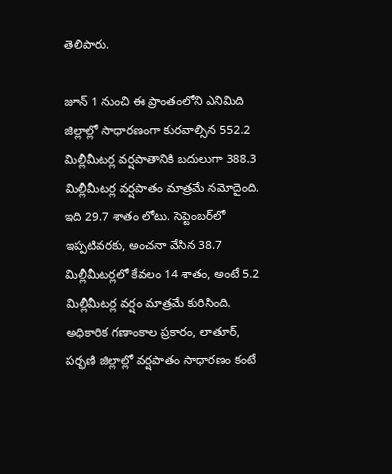తెలిపారు.

జూన్ 1 నుంచి ఈ ప్రాంతంలోని ఎనిమిది జిల్లాల్లో సాధారణంగా కురవాల్సిన 552.2 మిల్లీమీటర్ల వర్షపాతానికి బదులుగా 388.3 మిల్లీమీటర్ల వర్షపాతం మాత్రమే నమోదైంది. ఇది 29.7 శాతం లోటు. సెప్టెంబర్‌లో ఇప్పటివరకు, అంచనా వేసిన 38.7 మిల్లీమీటర్లలో కేవలం 14 శాతం, అంటే 5.2 మిల్లీమీటర్ల వర్షం మాత్రమే కురిసింది.
అధికారిక గణాంకాల ప్రకారం, లాతూర్, పర్భణి జిల్లాల్లో వర్షపాతం సాధారణం కంటే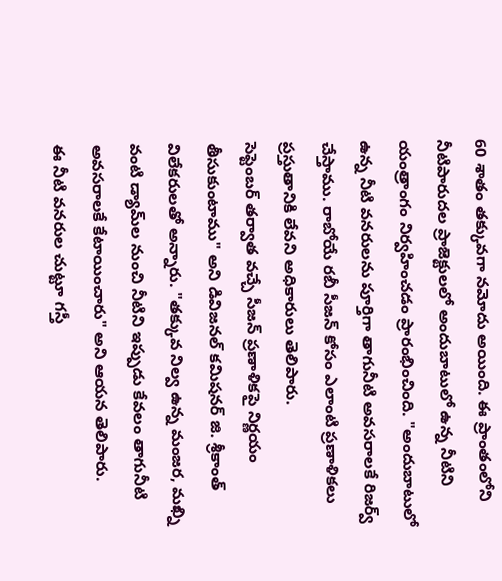60 శాతం తక్కువగా నమోదు అయింది. ఈ ప్రాంతంలోని నీటిపారుదల ప్రాజెక్టులలో అందుబాటులో ఉన్న నీటిని యంత్రాంగం నిర్వహించడం ప్రారంభించింది. "అందుబాటులో ఉన్న నీటి వనరులను పూర్తిగా తాగునీటి అవసరాలకే రిజర్వ్ చేస్తాము. రాబోయే రబీ సీజన్ కోసం ఎలాంటి ప్రణాళికలు ప్రస్తుతానికి లేవని అధికారులు తెలిపారు.
సెప్టెంబర్ తర్వాత వచ్చే సీజన్ ప్రణాళికపై నిర్ణయం తీసుకుంటాము" అని డివిజనల్ కమిషనర్ జి. శ్రీకాంత్ విలేకరులతో అన్నారు. "తక్కువ నిల్వ ఉన్న మంజర, మఖ్ని వంటి డ్యామ్‌ల నుంచి నీటిని ఇప్పుడు కేవలం తాగునీటి అవసరాలకే కేటాయించారు" అని ఆయన తెలిపారు.
ఈ నీటి వనరుల చుట్టూ గస్తీ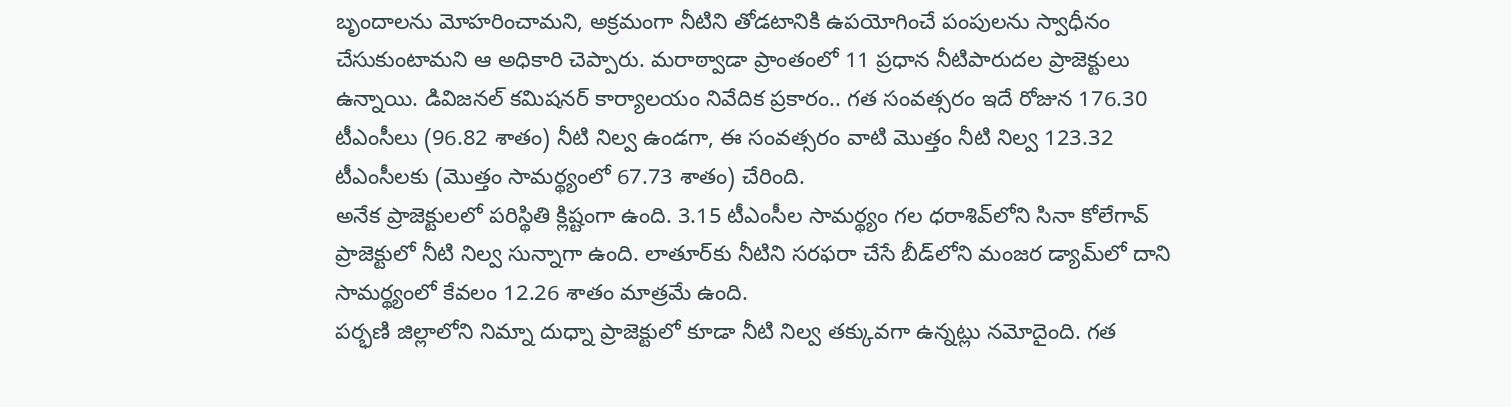బృందాలను మోహరించామని, అక్రమంగా నీటిని తోడటానికి ఉపయోగించే పంపులను స్వాధీనం చేసుకుంటామని ఆ అధికారి చెప్పారు. మరాఠ్వాడా ప్రాంతంలో 11 ప్రధాన నీటిపారుదల ప్రాజెక్టులు ఉన్నాయి. డివిజనల్ కమిషనర్ కార్యాలయం నివేదిక ప్రకారం.. గత సంవత్సరం ఇదే రోజున 176.30 టీఎంసీలు (96.82 శాతం) నీటి నిల్వ ఉండగా, ఈ సంవత్సరం వాటి మొత్తం నీటి నిల్వ 123.32 టీఎంసీలకు (మొత్తం సామర్థ్యంలో 67.73 శాతం) చేరింది.
అనేక ప్రాజెక్టులలో పరిస్థితి క్లిష్టంగా ఉంది. 3.15 టీఎంసీల సామర్థ్యం గల ధరాశివ్‌లోని సినా కోలేగావ్ ప్రాజెక్టులో నీటి నిల్వ సున్నాగా ఉంది. లాతూర్‌కు నీటిని సరఫరా చేసే బీడ్‌లోని మంజర డ్యామ్‌లో దాని సామర్థ్యంలో కేవలం 12.26 శాతం మాత్రమే ఉంది.
పర్భణి జిల్లాలోని నిమ్నా దుధ్నా ప్రాజెక్టులో కూడా నీటి నిల్వ తక్కువగా ఉన్నట్లు నమోదైంది. గత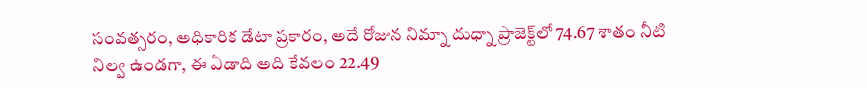సంవత్సరం, అధికారిక డేటా ప్రకారం, అదే రోజున నిమ్నా దుధ్నా ప్రాజెక్ట్‌లో 74.67 శాతం నీటి నిల్వ ఉండగా, ఈ ఏడాది అది కేవలం 22.49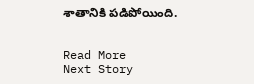శాతానికి పడిపోయింది.


Read More
Next Story